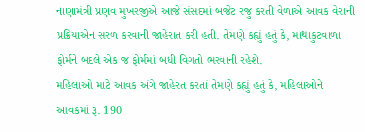નાણામંત્રી પ્રણવ મુખરજીએ આજે સંસદમાં બજેટ રજુ કરતી વેળાએ આવક વેરાની પ્રક્રિયાએન સરળ કરવાની જાહેરાત કરી હતી. તેમણે કહ્યું હતું કે, માથાકુટવાળા ફોર્મને બદલે એક જ ફોર્મમાં બધી વિગતો ભરવાની રહેશે.
મહિલાઓ માટે આવક અંગે જાહેરત કરતાં તેમણે કહ્યું હતું કે, મહિલાઓને આવકમાં રૂ. 190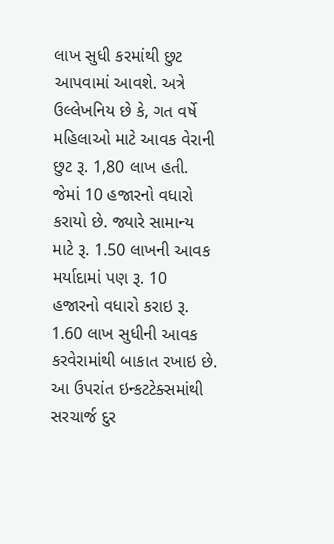લાખ સુધી કરમાંથી છુટ આપવામાં આવશે. અત્રે ઉલ્લેખનિય છે કે, ગત વર્ષે મહિલાઓ માટે આવક વેરાની છુટ રૂ. 1,80 લાખ હતી. જેમાં 10 હજારનો વધારો કરાયો છે. જ્યારે સામાન્ય માટે રૂ. 1.50 લાખની આવક મર્યાદામાં પણ રૂ. 10 હજારનો વધારો કરાઇ રૂ. 1.60 લાખ સુધીની આવક કરવેરામાંથી બાકાત રખાઇ છે.
આ ઉપરાંત ઇન્કટટેક્સમાંથી સરચાર્જ દુર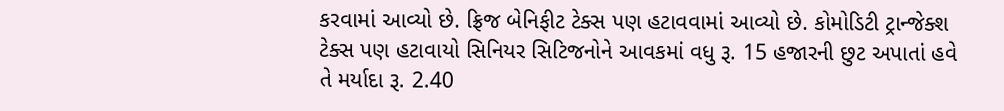કરવામાં આવ્યો છે. ફ્રિજ બેનિફીટ ટેક્સ પણ હટાવવામાં આવ્યો છે. કોમોડિટી ટ્રાન્જેક્શ ટેક્સ પણ હટાવાયો સિનિયર સિટિજનોને આવકમાં વધુ રૂ. 15 હજારની છુટ અપાતાં હવે તે મર્યાદા રૂ. 2.40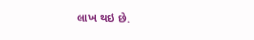લાખ થઇ છે.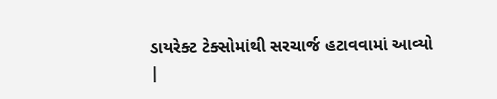ડાયરેક્ટ ટેક્સોમાંથી સરચાર્જ હટાવવામાં આવ્યો
|